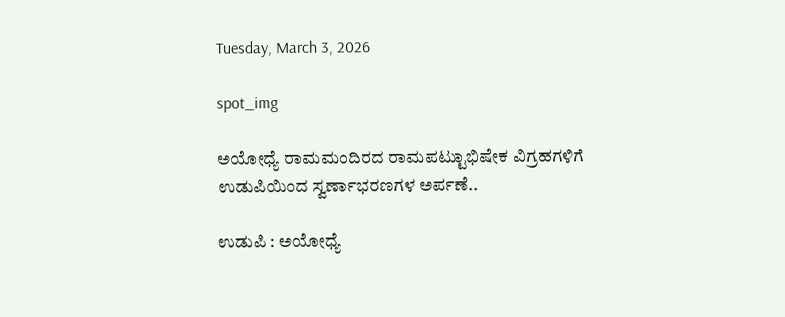Tuesday, March 3, 2026

spot_img

ಅಯೋಧ್ಯೆ ರಾಮಮಂದಿರದ ರಾಮಪಟ್ಟುಾಭಿಷೇಕ ವಿಗ್ರಹಗಳಿಗೆ ಉಡುಪಿಯಿಂದ ಸ್ವರ್ಣಾಭರಣಗಳ ಅರ್ಪಣೆ..

ಉಡುಪಿ : ಅಯೋಧ್ಯೆ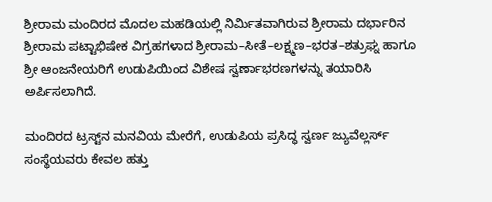ಶ್ರೀರಾಮ ಮಂದಿರದ ಮೊದಲ ಮಹಡಿಯಲ್ಲಿ ನಿರ್ಮಿತವಾಗಿರುವ ಶ್ರೀರಾಮ ದರ್ಭಾರಿನ ಶ್ರೀರಾಮ ಪಟ್ಟಾಭಿಷೇಕ ವಿಗ್ರಹಗಳಾದ ಶ್ರೀರಾಮ–ಸೀತೆ–ಲಕ್ಷ್ಮಣ–ಭರತ–ಶತ್ರುಘ್ನ ಹಾಗೂ ಶ್ರೀ ಆಂಜನೇಯರಿಗೆ ಉಡುಪಿಯಿಂದ ವಿಶೇಷ ಸ್ವರ್ಣಾಭರಣಗಳನ್ನು ತಯಾರಿಸಿ ಅರ್ಪಿಸಲಾಗಿದೆ.

ಮಂದಿರದ ಟ್ರಸ್ಟ್‌ನ ಮನವಿಯ ಮೇರೆಗೆ, ಉಡುಪಿಯ ಪ್ರಸಿದ್ಧ ಸ್ವರ್ಣ ಜ್ಯುವೆಲ್ಲರ್ಸ್ ಸಂಸ್ಥೆಯವರು ಕೇವಲ ಹತ್ತು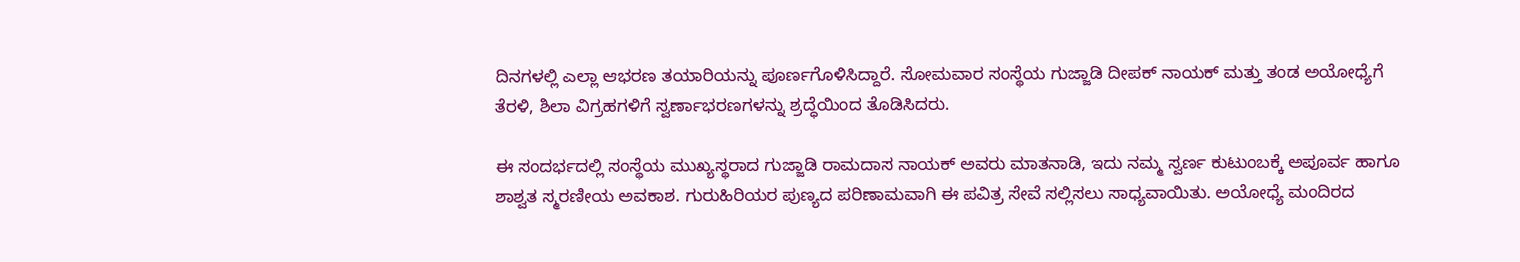ದಿನಗಳಲ್ಲಿ ಎಲ್ಲಾ ಆಭರಣ ತಯಾರಿಯನ್ನು ಪೂರ್ಣಗೊಳಿಸಿದ್ದಾರೆ. ಸೋಮವಾರ ಸಂಸ್ಥೆಯ ಗುಜ್ಜಾಡಿ ದೀಪಕ್ ನಾಯಕ್ ಮತ್ತು ತಂಡ ಅಯೋಧ್ಯೆಗೆ ತೆರಳಿ, ಶಿಲಾ ವಿಗ್ರಹಗಳಿಗೆ ಸ್ವರ್ಣಾಭರಣಗಳನ್ನು ಶ್ರದ್ಧೆಯಿಂದ ತೊಡಿಸಿದರು.

ಈ ಸಂದರ್ಭದಲ್ಲಿ ಸಂಸ್ಥೆಯ ಮುಖ್ಯಸ್ಥರಾದ ಗುಜ್ಜಾಡಿ ರಾಮದಾಸ ನಾಯಕ್ ಅವರು ಮಾತನಾಡಿ, ಇದು ನಮ್ಮ ಸ್ವರ್ಣ ಕುಟುಂಬಕ್ಕೆ ಅಪೂರ್ವ ಹಾಗೂ ಶಾಶ್ವತ ಸ್ಮರಣೀಯ ಅವಕಾಶ. ಗುರುಹಿರಿಯರ ಪುಣ್ಯದ ಪರಿಣಾಮವಾಗಿ ಈ ಪವಿತ್ರ ಸೇವೆ ಸಲ್ಲಿಸಲು ಸಾಧ್ಯವಾಯಿತು. ಅಯೋಧ್ಯೆ ಮಂದಿರದ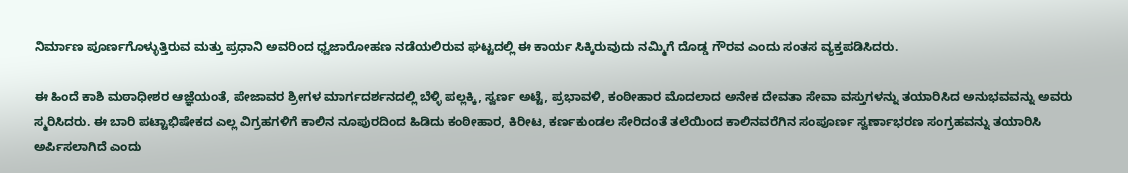ನಿರ್ಮಾಣ ಪೂರ್ಣಗೊಳ್ಳುತ್ತಿರುವ ಮತ್ತು ಪ್ರಧಾನಿ ಅವರಿಂದ ಧ್ವಜಾರೋಹಣ ನಡೆಯಲಿರುವ ಘಟ್ಟದಲ್ಲಿ ಈ ಕಾರ್ಯ ಸಿಕ್ಕಿರುವುದು ನಮ್ಮಿಗೆ ದೊಡ್ಡ ಗೌರವ ಎಂದು ಸಂತಸ ವ್ಯಕ್ತಪಡಿಸಿದರು.

ಈ ಹಿಂದೆ ಕಾಶಿ ಮಠಾಧೀಶರ ಆಜ್ಞೆಯಂತೆ, ಪೇಜಾವರ ಶ್ರೀಗಳ ಮಾರ್ಗದರ್ಶನದಲ್ಲಿ ಬೆಳ್ಳಿ ಪಲ್ಲಕ್ಕಿ, ಸ್ವರ್ಣ ಅಟ್ಟೆ, ಪ್ರಭಾವಳಿ, ಕಂಠೀಹಾರ ಮೊದಲಾದ ಅನೇಕ ದೇವತಾ ಸೇವಾ ವಸ್ತುಗಳನ್ನು ತಯಾರಿಸಿದ ಅನುಭವವನ್ನು ಅವರು ಸ್ಮರಿಸಿದರು. ಈ ಬಾರಿ ಪಟ್ಟಾಭಿಷೇಕದ ಎಲ್ಲ ವಿಗ್ರಹಗಳಿಗೆ ಕಾಲಿನ ನೂಪುರದಿಂದ ಹಿಡಿದು ಕಂಠೀಹಾರ, ಕಿರೀಟ, ಕರ್ಣಕುಂಡಲ ಸೇರಿದಂತೆ ತಲೆಯಿಂದ ಕಾಲಿನವರೆಗಿನ ಸಂಪೂರ್ಣ ಸ್ವರ್ಣಾಭರಣ ಸಂಗ್ರಹವನ್ನು ತಯಾರಿಸಿ ಅರ್ಪಿಸಲಾಗಿದೆ ಎಂದು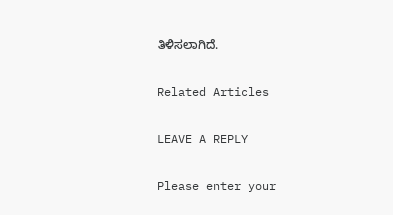ತಿಳಿಸಲಾಗಿದೆ.

Related Articles

LEAVE A REPLY

Please enter your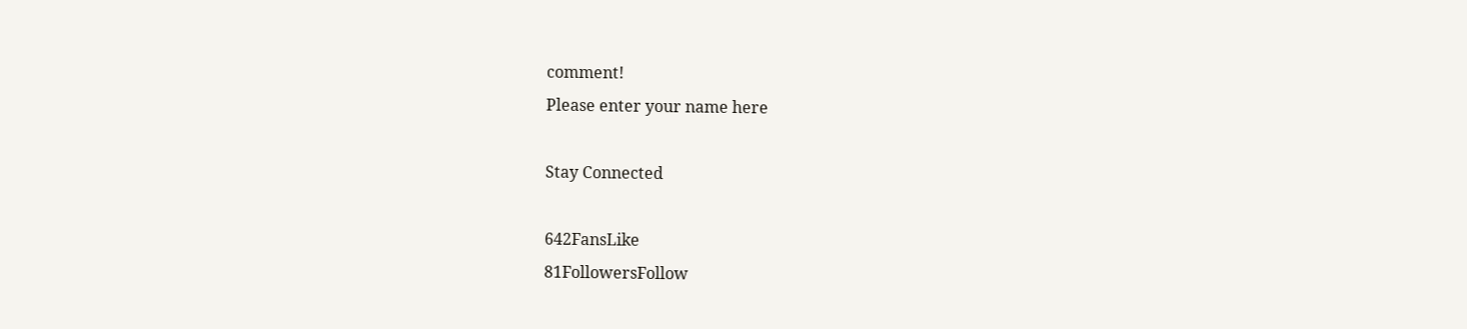comment!
Please enter your name here

Stay Connected

642FansLike
81FollowersFollow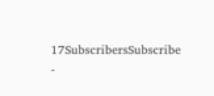17SubscribersSubscribe
-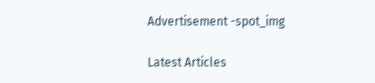Advertisement -spot_img

Latest Articles